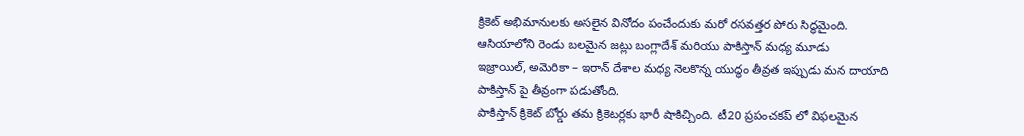క్రికెట్ అభిమానులకు అసలైన వినోదం పంచేందుకు మరో రసవత్తర పోరు సిద్ధమైంది. ఆసియాలోని రెండు బలమైన జట్లు బంగ్లాదేశ్ మరియు పాకిస్తాన్ మధ్య మూడు
ఇజ్రాయిల్, అమెరికా – ఇరాన్ దేశాల మధ్య నెలకొన్న యుద్ధం తీవ్రత ఇప్పుడు మన దాయాది పాకిస్తాన్ పై తీవ్రంగా పడుతోంది.
పాకిస్తాన్ క్రికెట్ బోర్డు తమ క్రికెటర్లకు భారీ షాకిచ్చింది. టీ20 ప్రపంచకప్ లో విఫలమైన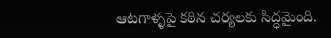ఆటగాళ్ళపై కఠిన చర్యలకు సిద్ధమైంది.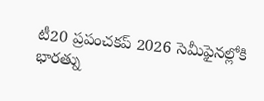టీ20 ప్రపంచకప్ 2026 సెమీఫైనల్లోకి భారత్ను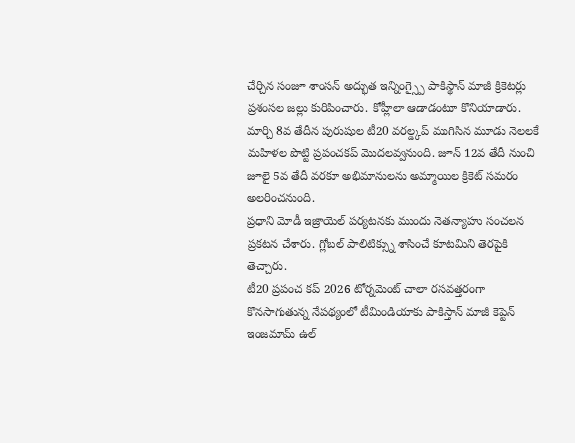చేర్చిన సంజూ శాంసన్ అద్భుత ఇన్నింగ్స్పై పాకిస్థాన్ మాజీ క్రికెటర్లు ప్రశంసల జల్లు కురిపించారు. కోహ్లీలా ఆడాడంటూ కొనియాడారు.
మార్చి 8వ తేదీన పురుషుల టీ20 వరల్డ్కప్ ముగిసిన మూడు నెలలకే మహిళల పొట్టి ప్రపంచకప్ మొదలవ్వనుంది. జూన్ 12వ తేదీ నుంచి జూలై 5వ తేదీ వరకూ అభిమానులను అమ్మాయిల క్రికెట్ సమరం అలరించనుంది.
ప్రధాని మోడీ ఇజ్రాయెల్ పర్యటనకు ముందు నెతన్యాహు సంచలన ప్రకటన చేశారు. గ్లోబల్ పాలిటిక్స్ను శాసించే కూటమిని తెరపైకి తెచ్చారు.
టీ20 ప్రపంచ కప్ 2026 టోర్నమెంట్ చాలా రసవత్తరంగా కొనసాగుతున్న నేపథ్యంలో టీమిండియాకు పాకిస్తాన్ మాజీ కెప్టెన్ ఇంజమామ్ ఉల్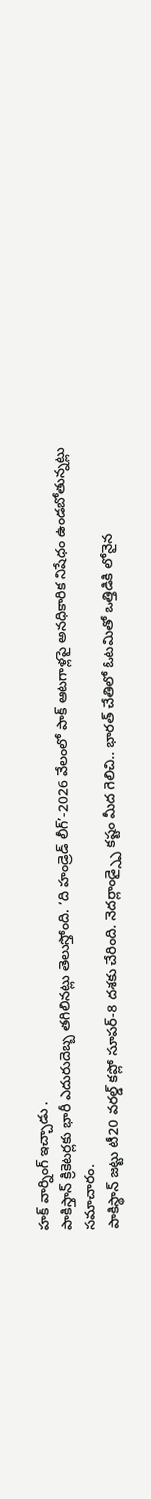హక్ వార్నింగ్ ఇచ్చాడు .
పాకిస్తాన్ క్రికెటర్లకు భారీ ఎదురుదెబ్బ తగిలినట్లు తెలుస్తోంది. ‘ది హండ్రెడ్ లీగ్’-2026 వేలంలో పాక్ ఆటగాళ్లపై అనధికారిక నిషేధం ఉండబోతున్నట్లు సమాచారం.
పాకిస్థాన్ జట్టు టీ20 వరల్డ్ కప్లో సూపర్-8 దశకు చేరింది. నెదర్లాండ్స్పై కష్టం మీద గెలిచి.. భారత్ చేతిలో ఓటమితో ఒత్తిడికి లోనైన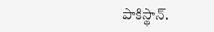పాకిస్థాన్.